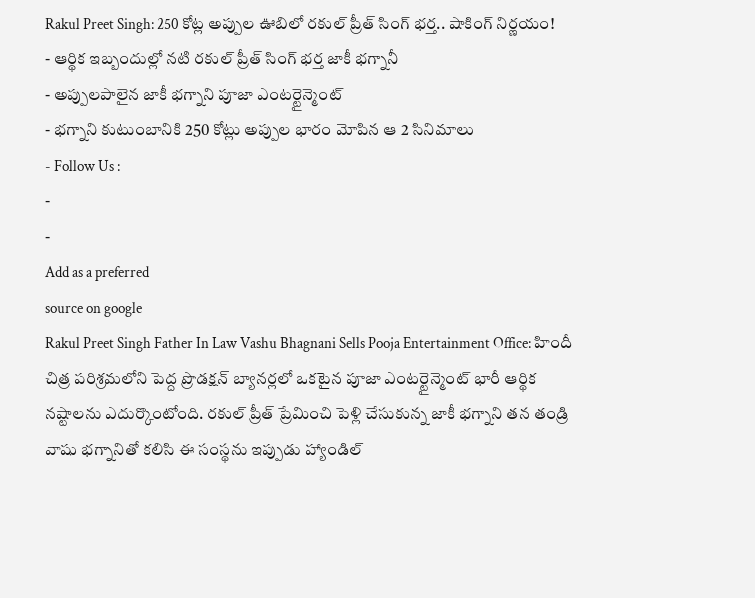Rakul Preet Singh: 250 కోట్ల అప్పుల ఊబిలో రకుల్ ప్రీత్ సింగ్ భర్త.. షాకింగ్ నిర్ణయం!
- ఆర్థిక ఇబ్బందుల్లో నటి రకుల్ ప్రీత్ సింగ్ భర్త జాకీ భగ్నానీ
- అప్పులపాలైన జాకీ భగ్నాని పూజా ఎంటర్టైన్మెంట్
- భగ్నాని కుటుంబానికి 250 కోట్లు అప్పుల భారం మోపిన ఆ 2 సినిమాలు
- Follow Us :
-
-
Add as a preferred
source on google
Rakul Preet Singh Father In Law Vashu Bhagnani Sells Pooja Entertainment Office: హిందీ చిత్ర పరిశ్రమలోని పెద్ద ప్రొడక్షన్ బ్యానర్లలో ఒకటైన పూజా ఎంటర్టైన్మెంట్ భారీ ఆర్థిక నష్టాలను ఎదుర్కొంటోంది. రకుల్ ప్రీత్ ప్రేమించి పెళ్లి చేసుకున్న జాకీ భగ్నాని తన తండ్రి వాషు భగ్నానితో కలిసి ఈ సంస్థను ఇప్పుడు హ్యాండిల్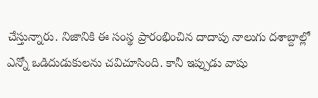చేస్తున్నారు. నిజానికి ఈ సంస్థ ప్రారంభించిన దాదాపు నాలుగు దశాబ్దాల్లో ఎన్నో ఒడిదుడుకులను చవిచూసింది. కానీ ఇప్పుడు వాషు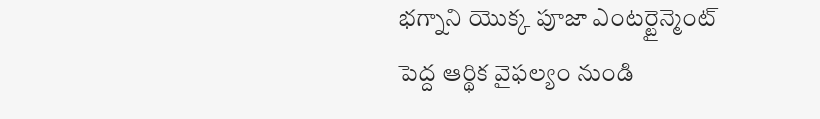భగ్నాని యొక్క పూజా ఎంటర్టైన్మెంట్ పెద్ద ఆర్థిక వైఫల్యం నుండి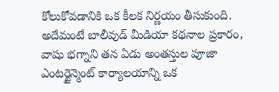కోలుకోవడానికి ఒక కీలక నిర్ణయం తీసుకుంది. అదేమంటే బాలీవుడ్ మీడియా కథనాల ప్రకారం, వాషు భగ్నాని తన ఏడు అంతస్తుల పూజా ఎంటర్టైన్మెంట్ కార్యాలయాన్ని ఒక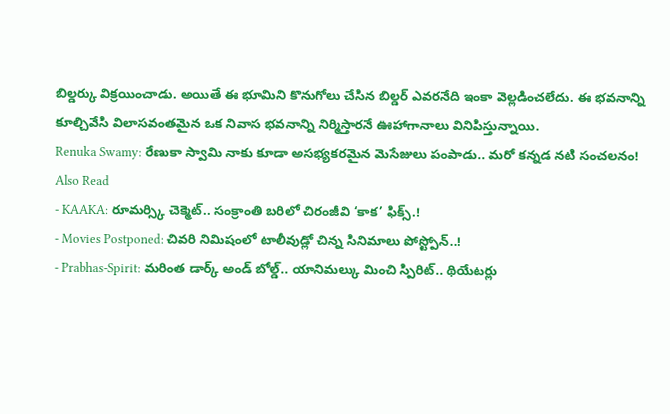బిల్డర్కు విక్రయించాడు. అయితే ఈ భూమిని కొనుగోలు చేసిన బిల్డర్ ఎవరనేది ఇంకా వెల్లడించలేదు. ఈ భవనాన్ని కూల్చివేసి విలాసవంతమైన ఒక నివాస భవనాన్ని నిర్మిస్తారనే ఊహాగానాలు వినిపిస్తున్నాయి.
Renuka Swamy: రేణుకా స్వామి నాకు కూడా అసభ్యకరమైన మెసేజులు పంపాడు.. మరో కన్నడ నటి సంచలనం!
Also Read
- KAAKA: రూమర్స్కి చెక్మెట్.. సంక్రాంతి బరిలో చిరంజీవి ‘కాక’ ఫిక్స్.!
- Movies Postponed: చివరి నిమిషంలో టాలీవుడ్లో చిన్న సినిమాలు పోస్ట్పోన్..!
- Prabhas-Spirit: మరింత డార్క్ అండ్ బోల్డ్.. యానిమల్కు మించి స్పిరిట్.. థియేటర్లు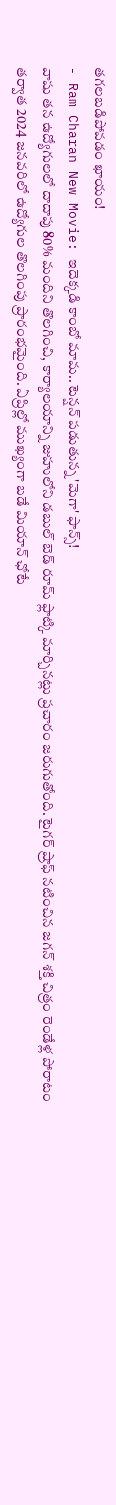తగలబడిపోవడం ఖాయం!
- Ram Charan New Movie: ఇదెక్కడి కాంబో మామ.. టెన్షన్ పడుతున్న 'మెగా' ఫాన్స్!
వాషు తన ఉద్యోగులలో దాదాపు 80% మందిని తొలగించి, కార్యాలయాన్ని జుహులోని డబుల్ బెడ్ రూమ్ ఫ్లాట్కి మార్చినట్లు ప్రచారం జరుగుతోంది. టైగర్ ష్రాఫ్ నటించిన జగన్ శక్తి చిత్రం రెండేళ్ల పోరాటం తర్వాత 2024 జనవరిలో ఉద్యోగుల తొలగింపు ప్రారంభమైంది. ఏప్రిల్లో ముఖ్యంగా బడే మియాన్ ఛోటే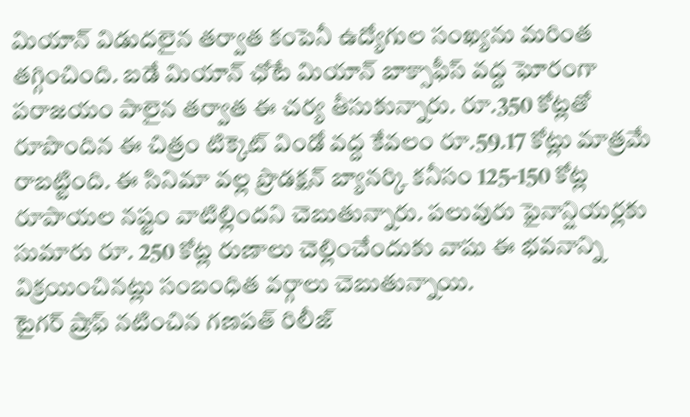మియాన్ విడుదలైన తర్వాత కంపెనీ ఉద్యోగుల సంఖ్యను మరింత తగ్గించింది. బడే మియాన్ ఛోటే మియాన్ బాక్సాఫీస్ వద్ద ఘోరంగా పరాజయం పాలైన తర్వాత ఈ చర్య తీసుకున్నారు. రూ.350 కోట్లతో రూపొందిన ఈ చిత్రం టిక్కెట్ విండో వద్ద కేవలం రూ.59.17 కోట్లు మాత్రమే రాబట్టింది. ఈ సినిమా వల్ల ప్రొడక్షన్ బ్యానర్కి కనీసం 125-150 కోట్ల రూపాయల నష్టం వాటిల్లిందని చెబుతున్నారు. పలువురు ఫైనాన్షియర్లకు సుమారు రూ. 250 కోట్ల రుణాలు చెల్లించేందుకు వాషు ఈ భవనాన్ని విక్రయించినట్లు సంబంధిత వర్గాలు చెబుతున్నాయి.
టైగర్ ష్రాఫ్ నటించిన గణపత్ రిలీజ్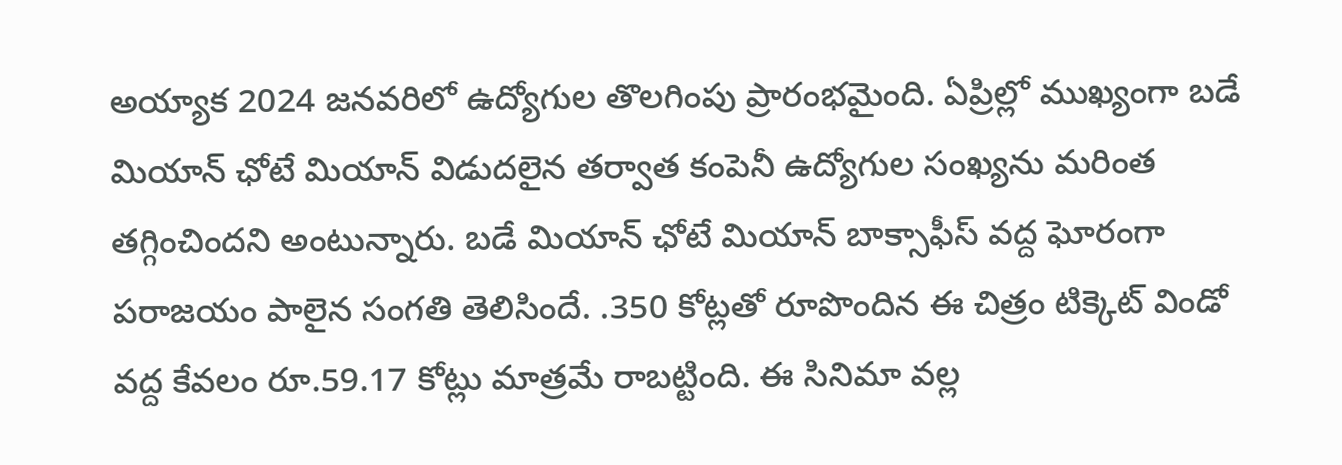అయ్యాక 2024 జనవరిలో ఉద్యోగుల తొలగింపు ప్రారంభమైంది. ఏప్రిల్లో ముఖ్యంగా బడే మియాన్ ఛోటే మియాన్ విడుదలైన తర్వాత కంపెనీ ఉద్యోగుల సంఖ్యను మరింత తగ్గించిందని అంటున్నారు. బడే మియాన్ ఛోటే మియాన్ బాక్సాఫీస్ వద్ద ఘోరంగా పరాజయం పాలైన సంగతి తెలిసిందే. .350 కోట్లతో రూపొందిన ఈ చిత్రం టిక్కెట్ విండో వద్ద కేవలం రూ.59.17 కోట్లు మాత్రమే రాబట్టింది. ఈ సినిమా వల్ల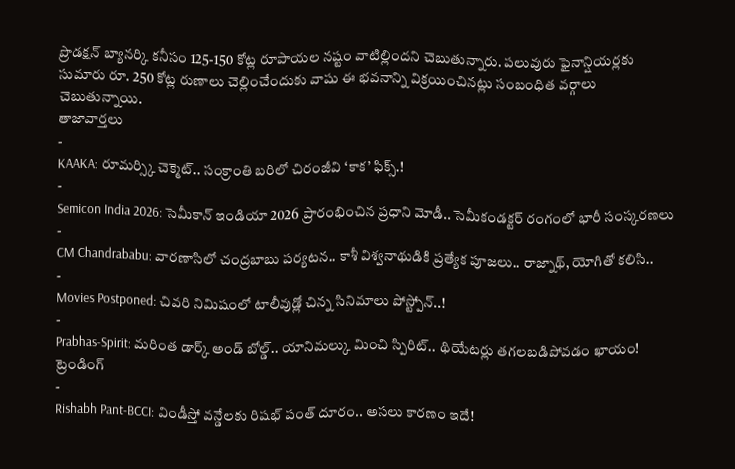ప్రొడక్షన్ బ్యానర్కి కనీసం 125-150 కోట్ల రూపాయల నష్టం వాటిల్లిందని చెబుతున్నారు. పలువురు ఫైనాన్షియర్లకు సుమారు రూ. 250 కోట్ల రుణాలు చెల్లించేందుకు వాషు ఈ భవనాన్ని విక్రయించినట్లు సంబంధిత వర్గాలు చెబుతున్నాయి.
తాజావార్తలు
-
KAAKA: రూమర్స్కి చెక్మెట్.. సంక్రాంతి బరిలో చిరంజీవి ‘కాక’ ఫిక్స్.!
-
Semicon India 2026: సెమీకాన్ ఇండియా 2026 ప్రారంభించిన ప్రధాని మోడీ.. సెమీకండక్టర్ రంగంలో భారీ సంస్కరణలు
-
CM Chandrababu: వారణాసిలో చంద్రబాబు పర్యటన.. కాశీ విశ్వనాథుడికి ప్రత్యేక పూజలు.. రాజ్నాథ్, యోగితో కలిసి..
-
Movies Postponed: చివరి నిమిషంలో టాలీవుడ్లో చిన్న సినిమాలు పోస్ట్పోన్..!
-
Prabhas-Spirit: మరింత డార్క్ అండ్ బోల్డ్.. యానిమల్కు మించి స్పిరిట్.. థియేటర్లు తగలబడిపోవడం ఖాయం!
ట్రెండింగ్
-
Rishabh Pant-BCCI: విండీస్తో వన్డేలకు రిషభ్ పంత్ దూరం.. అసలు కారణం ఇదే!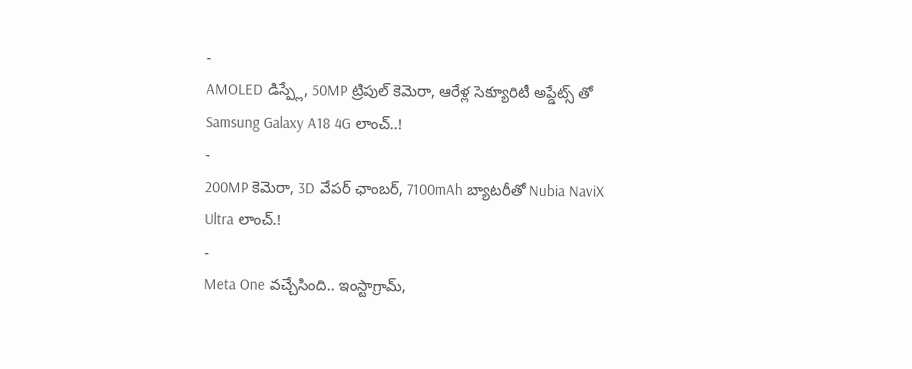-
AMOLED డిస్ప్లే, 50MP ట్రిపుల్ కెమెరా, ఆరేళ్ల సెక్యూరిటీ అప్డేట్స్ తో Samsung Galaxy A18 4G లాంచ్..!
-
200MP కెమెరా, 3D వేపర్ ఛాంబర్, 7100mAh బ్యాటరీతో Nubia NaviX Ultra లాంచ్.!
-
Meta One వచ్చేసింది.. ఇంస్టాగ్రామ్,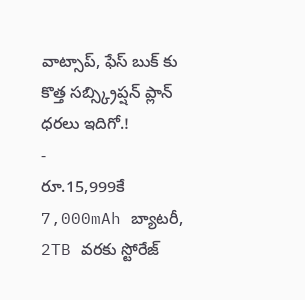వాట్సాప్, ఫేస్ బుక్ కు కొత్త సబ్స్క్రిప్షన్ ప్లాన్ ధరలు ఇదిగో.!
-
రూ.15,999కే 7,000mAh బ్యాటరీ, 2TB వరకు స్టోరేజ్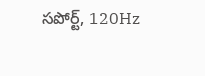సపోర్ట్, 120Hz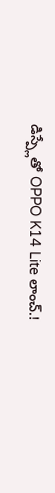డిస్ప్లేతో OPPO K14 Lite లాంచ్.!